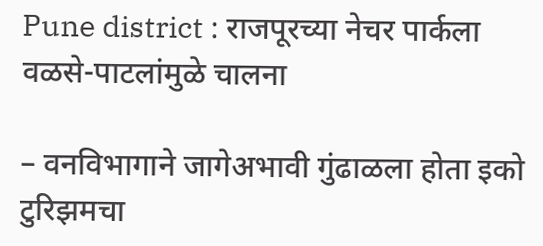Pune district : राजपूरच्या नेचर पार्कला वळसे-पाटलांमुळे चालना

– वनविभागाने जागेअभावी गुंढाळला होता इको टुरिझमचा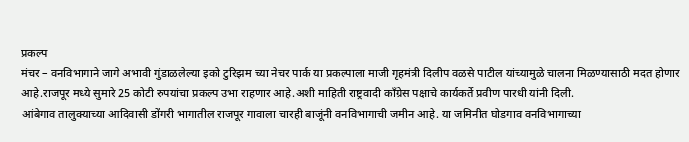प्रकल्प
मंचर – वनविभागाने जागे अभावी गुंडाळलेल्या इको टुरिझम च्या नेचर पार्क या प्रकल्पाला माजी गृहमंत्री दिलीप वळसे पाटील यांच्यामुळे चालना मिळण्यासाठी मदत होणार आहे.राजपूर मध्ये सुमारे 25 कोटी रुपयांचा प्रकल्प उभा राहणार आहे.अशी माहिती राष्ट्रवादी काँग्रेस पक्षाचे कार्यकर्ते प्रवीण पारधी यांनी दिली.
आंबेगाव तालुक्याच्या आदिवासी डोंगरी भागातील राजपूर गावाला चारही बाजूंनी वनविभागाची जमीन आहे. या जमिनीत घोडगाव वनविभागाच्या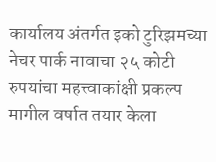कार्यालय अंतर्गत इको टुरिझमच्या नेचर पार्क नावाचा २५ कोटी रुपयांचा महत्त्वाकांक्षी प्रकल्प मागील वर्षात तयार केला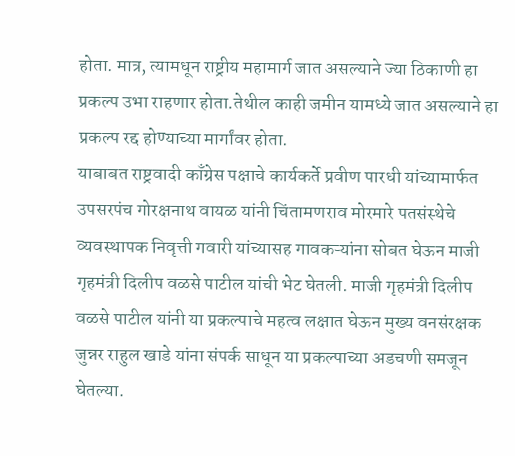होता. मात्र, त्यामधून राष्ट्रीय महामार्ग जात असल्याने ज्या ठिकाणी हा प्रकल्प उभा राहणार होता.तेथील काही जमीन यामध्ये जात असल्याने हा प्रकल्प रद्द होण्याच्या मार्गांवर होता.
याबाबत राष्ट्रवादी काँग्रेस पक्षाचे कार्यकर्ते प्रवीण पारधी यांच्यामार्फत उपसरपंच गोरक्षनाथ वायळ यांनी चिंतामणराव मोरमारे पतसंस्थेचे व्यवस्थापक निवृत्ती गवारी यांच्यासह गावकऱ्यांना सोबत घेऊन माजी गृहमंत्री दिलीप वळसे पाटील यांची भेट घेतली. माजी गृहमंत्री दिलीप वळसे पाटील यांनी या प्रकल्पाचे महत्व लक्षात घेऊन मुख्य वनसंरक्षक जुन्नर राहुल खाडे यांना संपर्क साधून या प्रकल्पाच्या अडचणी समजून घेतल्या.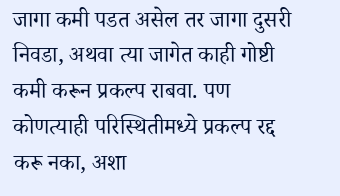जागा कमी पडत असेल तर जागा दुसरी निवडा, अथवा त्या जागेत काही गोष्टी कमी करून प्रकल्प राबवा. पण कोणत्याही परिस्थितीमध्ये प्रकल्प रद्द करू नका, अशा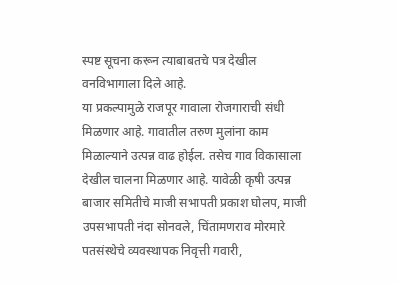स्पष्ट सूचना करून त्याबाबतचे पत्र देखील वनविभागाला दिले आहे.
या प्रकल्पामुळे राजपूर गावाला रोजगाराची संधी मिळणार आहे. गावातील तरुण मुलांना काम मिळाल्याने उत्पन्न वाढ होईल. तसेच गाव विकासाला देखील चालना मिळणार आहे. यावेळी कृषी उत्पन्न बाजार समितीचे माजी सभापती प्रकाश घोलप, माजी उपसभापती नंदा सोनवले, चिंतामणराव मोरमारे पतसंस्थेचे व्यवस्थापक निवृत्ती गवारी,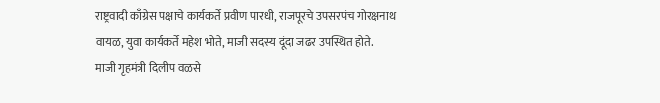राष्ट्रवादी काँग्रेस पक्षाचे कार्यकर्ते प्रवीण पारधी, राजपूरचे उपसरपंच गोरक्षनाथ वायळ, युवा कार्यकर्ते महेश भोते, माजी सदस्य दूंदा जढर उपस्थित होते.
माजी गृहमंत्री दिलीप वळसे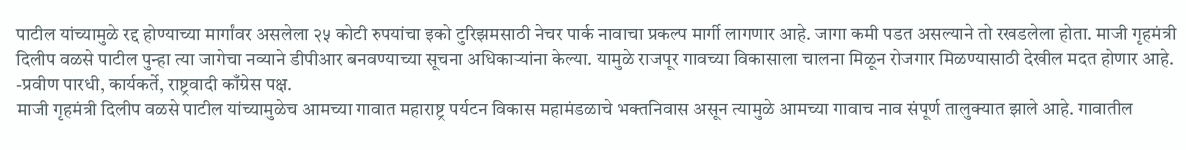पाटील यांच्यामुळे रद्द होण्याच्या मार्गांवर असलेला २५ कोटी रुपयांचा इको टुरिझमसाठी नेचर पार्क नावाचा प्रकल्प मार्गी लागणार आहे. जागा कमी पडत असल्याने तो रखडलेला होता. माजी गृहमंत्री दिलीप वळसे पाटील पुन्हा त्या जागेचा नव्याने डीपीआर बनवण्याच्या सूचना अधिकाऱ्यांना केल्या. यामुळे राजपूर गावच्या विकासाला चालना मिळून रोजगार मिळण्यासाठी देखील मदत होणार आहे.
-प्रवीण पारधी, कार्यकर्ते, राष्ट्रवादी काँग्रेस पक्ष.
माजी गृहमंत्री दिलीप वळसे पाटील यांच्यामुळेच आमच्या गावात महाराष्ट्र पर्यटन विकास महामंडळाचे भक्तनिवास असून त्यामुळे आमच्या गावाच नाव संपूर्ण तालुक्यात झाले आहे. गावातील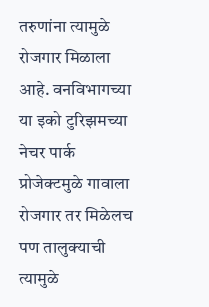तरुणांना त्यामुळे रोजगार मिळाला आहे. वनविभागच्या या इको टुरिझमच्या नेचर पार्क प्रोजेक्टमुळे गावाला रोजगार तर मिळेलच पण तालुक्याची त्यामुळे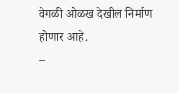वेगळी ओळख देखील निर्माण होणार आहे.
–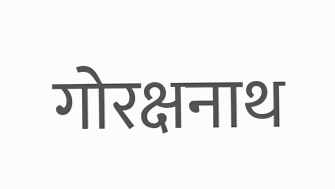गोरक्षनाथ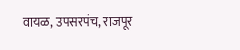वायळ, उपसरपंच, राजपूर